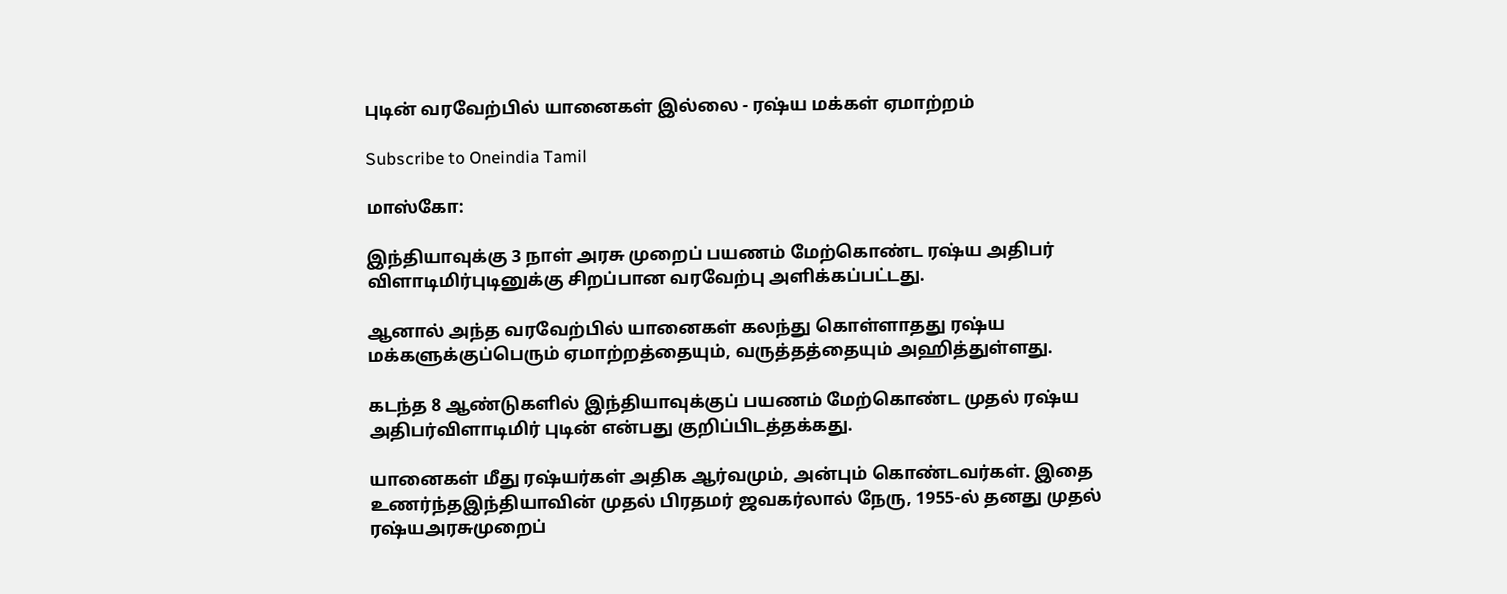புடின் வரவேற்பில் யானைகள் இல்லை - ரஷ்ய மக்கள் ஏமாற்றம்

Subscribe to Oneindia Tamil

மாஸ்கோ:

இந்தியாவுக்கு 3 நாள் அரசு முறைப் பயணம் மேற்கொண்ட ரஷ்ய அதிபர் விளாடிமிர்புடினுக்கு சிறப்பான வரவேற்பு அளிக்கப்பட்டது.

ஆனால் அந்த வரவேற்பில் யானைகள் கலந்து கொள்ளாதது ரஷ்ய மக்களுக்குப்பெரும் ஏமாற்றத்தையும், வருத்தத்தையும் அஹித்துள்ளது.

கடந்த 8 ஆண்டுகளில் இந்தியாவுக்குப் பயணம் மேற்கொண்ட முதல் ரஷ்ய அதிபர்விளாடிமிர் புடின் என்பது குறிப்பிடத்தக்கது.

யானைகள் மீது ரஷ்யர்கள் அதிக ஆர்வமும், அன்பும் கொண்டவர்கள். இதை உணர்ந்தஇந்தியாவின் முதல் பிரதமர் ஜவகர்லால் நேரு, 1955-ல் தனது முதல் ரஷ்யஅரசுமுறைப்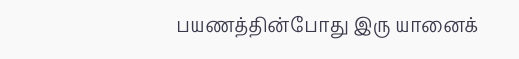பயணத்தின்போது இரு யானைக்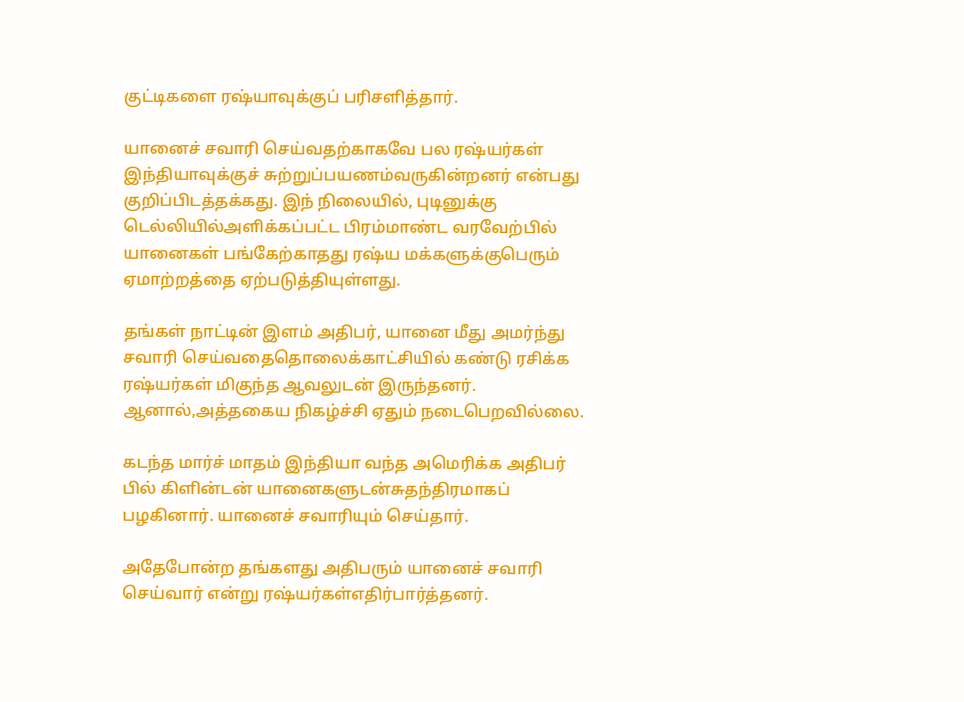குட்டிகளை ரஷ்யாவுக்குப் பரிசளித்தார்.

யானைச் சவாரி செய்வதற்காகவே பல ரஷ்யர்கள் இந்தியாவுக்குச் சுற்றுப்பயணம்வருகின்றனர் என்பது குறிப்பிடத்தக்கது. இந் நிலையில், புடினுக்கு டெல்லியில்அளிக்கப்பட்ட பிரம்மாண்ட வரவேற்பில் யானைகள் பங்கேற்காதது ரஷ்ய மக்களுக்குபெரும் ஏமாற்றத்தை ஏற்படுத்தியுள்ளது.

தங்கள் நாட்டின் இளம் அதிபர், யானை மீது அமர்ந்து சவாரி செய்வதைதொலைக்காட்சியில் கண்டு ரசிக்க ரஷ்யர்கள் மிகுந்த ஆவலுடன் இருந்தனர். ஆனால்,அத்தகைய நிகழ்ச்சி ஏதும் நடைபெறவில்லை.

கடந்த மார்ச் மாதம் இந்தியா வந்த அமெரிக்க அதிபர் பில் கிளின்டன் யானைகளுடன்சுதந்திரமாகப் பழகினார். யானைச் சவாரியும் செய்தார்.

அதேபோன்ற தங்களது அதிபரும் யானைச் சவாரி செய்வார் என்று ரஷ்யர்கள்எதிர்பார்த்தனர்.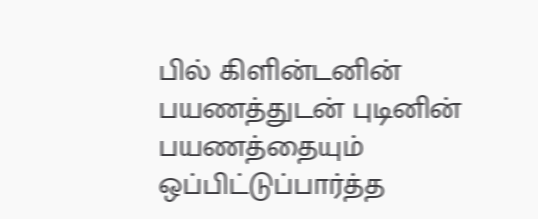பில் கிளின்டனின் பயணத்துடன் புடினின் பயணத்தையும் ஒப்பிட்டுப்பார்த்த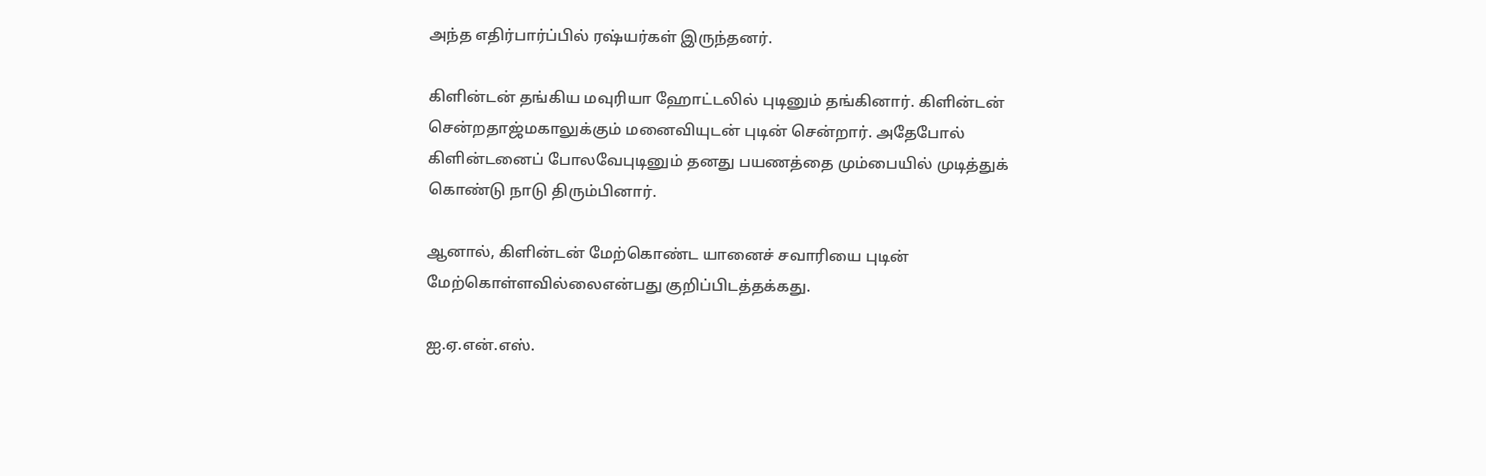அந்த எதிர்பார்ப்பில் ரஷ்யர்கள் இருந்தனர்.

கிளின்டன் தங்கிய மவுரியா ஹோட்டலில் புடினும் தங்கினார். கிளின்டன் சென்றதாஜ்மகாலுக்கும் மனைவியுடன் புடின் சென்றார். அதேபோல் கிளின்டனைப் போலவேபுடினும் தனது பயணத்தை மும்பையில் முடித்துக் கொண்டு நாடு திரும்பினார்.

ஆனால், கிளின்டன் மேற்கொண்ட யானைச் சவாரியை புடின் மேற்கொள்ளவில்லைஎன்பது குறிப்பிடத்தக்கது.

ஐ.ஏ.என்.எஸ்.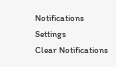Notifications
Settings
Clear Notifications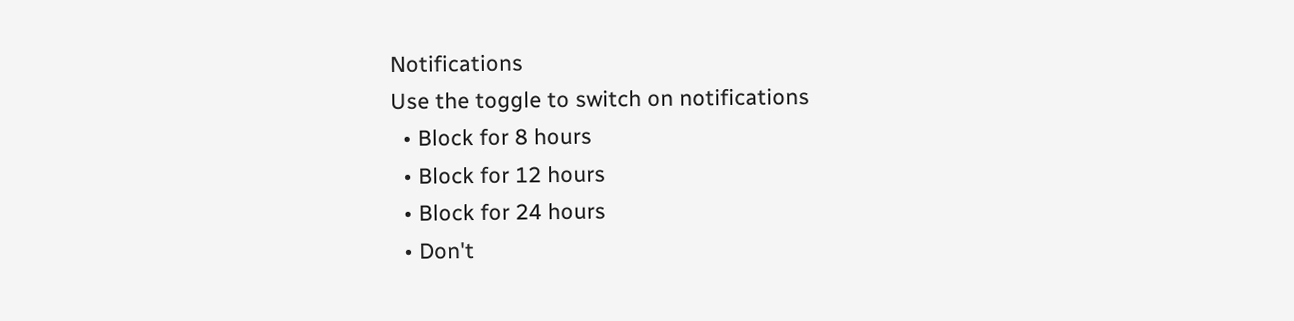Notifications
Use the toggle to switch on notifications
  • Block for 8 hours
  • Block for 12 hours
  • Block for 24 hours
  • Don't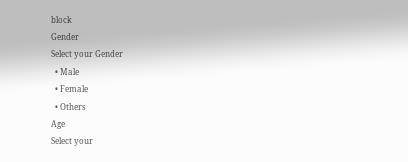block
Gender
Select your Gender
  • Male
  • Female
  • Others
Age
Select your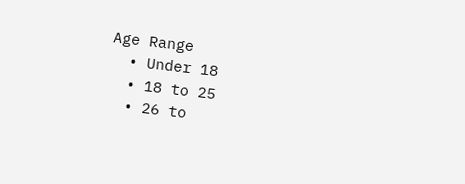Age Range
  • Under 18
  • 18 to 25
  • 26 to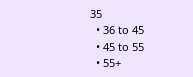35
  • 36 to 45
  • 45 to 55
  • 55+